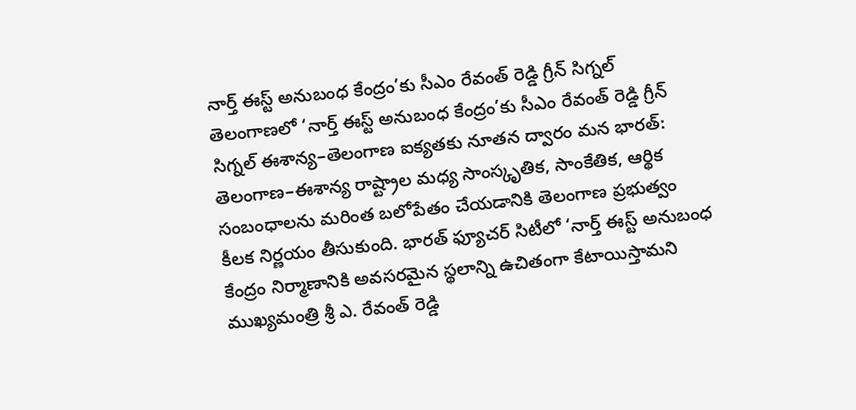నార్త్ ఈస్ట్ అనుబంధ కేంద్రం’కు సీఎం రేవంత్ రెడ్డి గ్రీన్ సిగ్నల్
తెలంగాణలో ‘నార్త్ ఈస్ట్ అనుబంధ కేంద్రం’కు సీఎం రేవంత్ రెడ్డి గ్రీన్ సిగ్నల్ ఈశాన్య–తెలంగాణ ఐక్యతకు నూతన ద్వారం మన భారత్: తెలంగాణ–ఈశాన్య రాష్ట్రాల మధ్య సాంస్కృతిక, సాంకేతిక, ఆర్థిక సంబంధాలను మరింత బలోపేతం చేయడానికి తెలంగాణ ప్రభుత్వం కీలక నిర్ణయం తీసుకుంది. భారత్ ఫ్యూచర్ సిటీలో ‘నార్త్ ఈస్ట్ అనుబంధ కేంద్రం నిర్మాణానికి అవసరమైన స్థలాన్ని ఉచితంగా కేటాయిస్తామని ముఖ్యమంత్రి శ్రీ ఎ. రేవంత్ రెడ్డి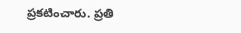ప్రకటించారు. ప్రతి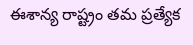ఈశాన్య రాష్ట్రం తమ ప్రత్యేక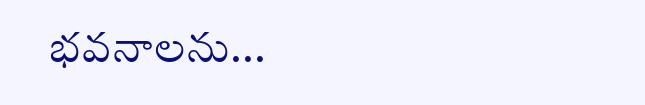భవనాలను...